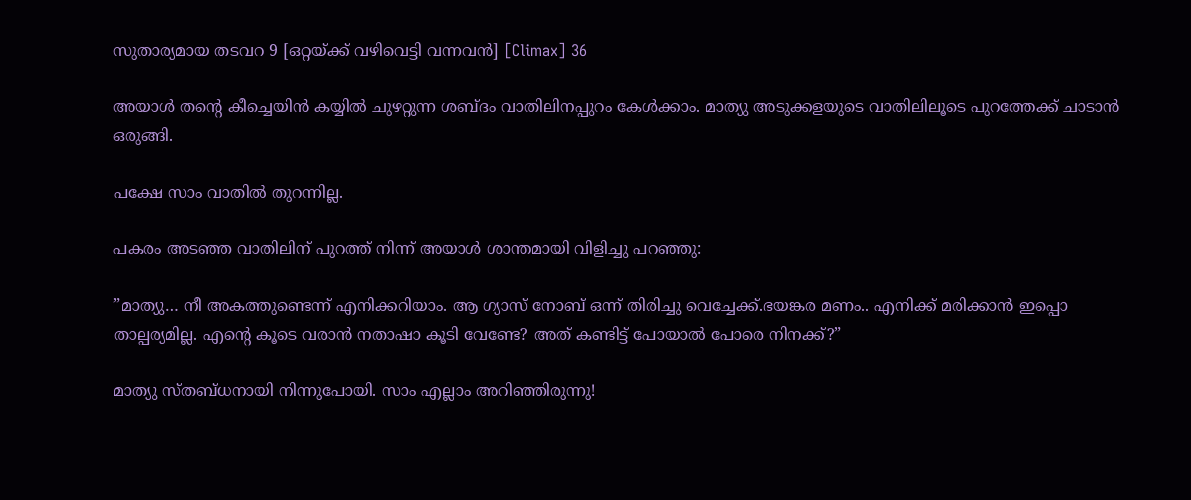സുതാര്യമായ തടവറ 9 [ഒറ്റയ്ക്ക് വഴിവെട്ടി വന്നവൻ] [Climax] 36

അയാൾ തന്റെ കീച്ചെയിൻ കയ്യിൽ ചുഴറ്റുന്ന ശബ്ദം വാതിലിനപ്പുറം കേൾക്കാം. മാത്യു അടുക്കളയുടെ വാതിലിലൂടെ പുറത്തേക്ക് ചാടാൻ ഒരുങ്ങി.

പക്ഷേ സാം വാതിൽ തുറന്നില്ല.

പകരം അടഞ്ഞ വാതിലിന് പുറത്ത് നിന്ന് അയാൾ ശാന്തമായി വിളിച്ചു പറഞ്ഞു:

”മാത്യു… നീ അകത്തുണ്ടെന്ന് എനിക്കറിയാം. ആ ഗ്യാസ് നോബ് ഒന്ന് തിരിച്ചു വെച്ചേക്ക്.ഭയങ്കര മണം.. എനിക്ക് മരിക്കാൻ ഇപ്പൊ താല്പര്യമില്ല. എന്റെ കൂടെ വരാൻ നതാഷാ കൂടി വേണ്ടേ? അത് കണ്ടിട്ട് പോയാൽ പോരെ നിനക്ക്?”

മാത്യു സ്തബ്ധനായി നിന്നുപോയി. സാം എല്ലാം അറിഞ്ഞിരുന്നു!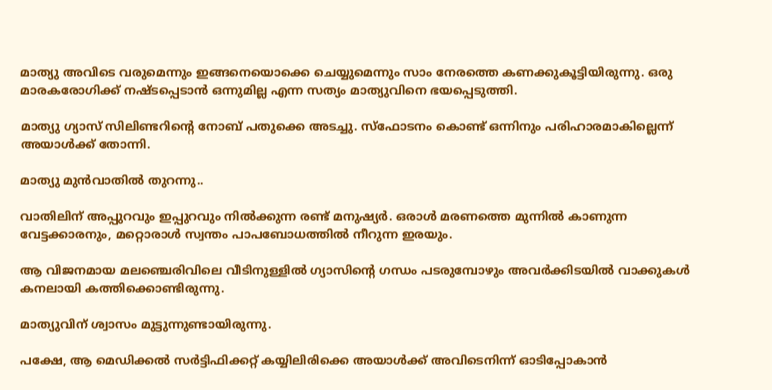മാത്യു അവിടെ വരുമെന്നും ഇങ്ങനെയൊക്കെ ചെയ്യുമെന്നും സാം നേരത്തെ കണക്കുകൂട്ടിയിരുന്നു. ഒരു മാരകരോഗിക്ക് നഷ്ടപ്പെടാൻ ഒന്നുമില്ല എന്ന സത്യം മാത്യുവിനെ ഭയപ്പെടുത്തി.

മാത്യു ഗ്യാസ് സിലിണ്ടറിന്റെ നോബ് പതുക്കെ അടച്ചു. സ്ഫോടനം കൊണ്ട് ഒന്നിനും പരിഹാരമാകില്ലെന്ന് അയാൾക്ക് തോന്നി.

മാത്യു മുൻവാതിൽ തുറന്നു..

വാതിലിന് അപ്പുറവും ഇപ്പുറവും നിൽക്കുന്ന രണ്ട് മനുഷ്യർ. ഒരാൾ മരണത്തെ മുന്നിൽ കാണുന്ന വേട്ടക്കാരനും, മറ്റൊരാൾ സ്വന്തം പാപബോധത്തിൽ നീറുന്ന ഇരയും.

ആ വിജനമായ മലഞ്ചെരിവിലെ വീടിനുള്ളിൽ ഗ്യാസിന്റെ ഗന്ധം പടരുമ്പോഴും അവർക്കിടയിൽ വാക്കുകൾ കനലായി കത്തിക്കൊണ്ടിരുന്നു.

മാത്യുവിന് ശ്വാസം മുട്ടുന്നുണ്ടായിരുന്നു.

പക്ഷേ, ആ മെഡിക്കൽ സർട്ടിഫിക്കറ്റ് കയ്യിലിരിക്കെ അയാൾക്ക് അവിടെനിന്ന് ഓടിപ്പോകാൻ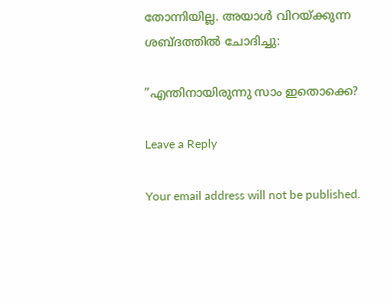തോന്നിയില്ല. അയാൾ വിറയ്ക്കുന്ന ശബ്ദത്തിൽ ചോദിച്ചു:

”എന്തിനായിരുന്നു സാം ഇതൊക്കെ?

Leave a Reply

Your email address will not be published.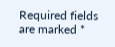Required fields are marked *